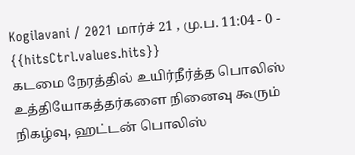Kogilavani / 2021 மார்ச் 21 , மு.ப. 11:04 - 0 - {{hitsCtrl.values.hits}}
கடமை நேரத்தில் உயிர்நீர்த்த பொலிஸ் உத்தியோகத்தர்களை நினைவு கூரும் நிகழ்வு, ஹட்டன் பொலிஸ்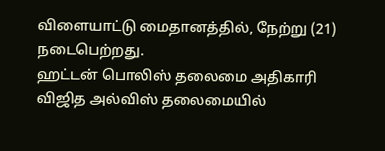விளையாட்டு மைதானத்தில், நேற்று (21) நடைபெற்றது.
ஹட்டன் பொலிஸ் தலைமை அதிகாரி விஜித அல்விஸ் தலைமையில்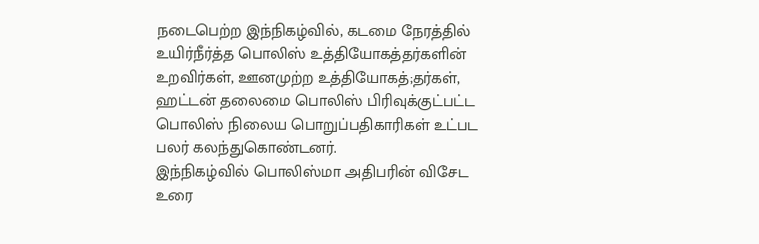நடைபெற்ற இந்நிகழ்வில், கடமை நேரத்தில் உயிர்நீர்த்த பொலிஸ் உத்தியோகத்தர்களின் உறவிர்கள், ஊனமுற்ற உத்தியோகத்;தர்கள், ஹட்டன் தலைமை பொலிஸ் பிரிவுக்குட்பட்ட பொலிஸ் நிலைய பொறுப்பதிகாரிகள் உட்பட பலர் கலந்துகொண்டனர்.
இந்நிகழ்வில் பொலிஸ்மா அதிபரின் விசேட உரை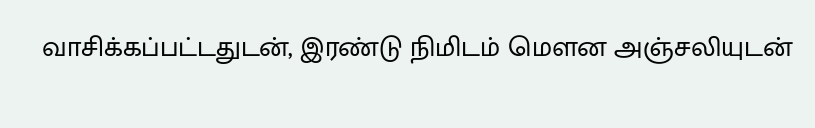வாசிக்கப்பட்டதுடன், இரண்டு நிமிடம் மௌன அஞ்சலியுடன்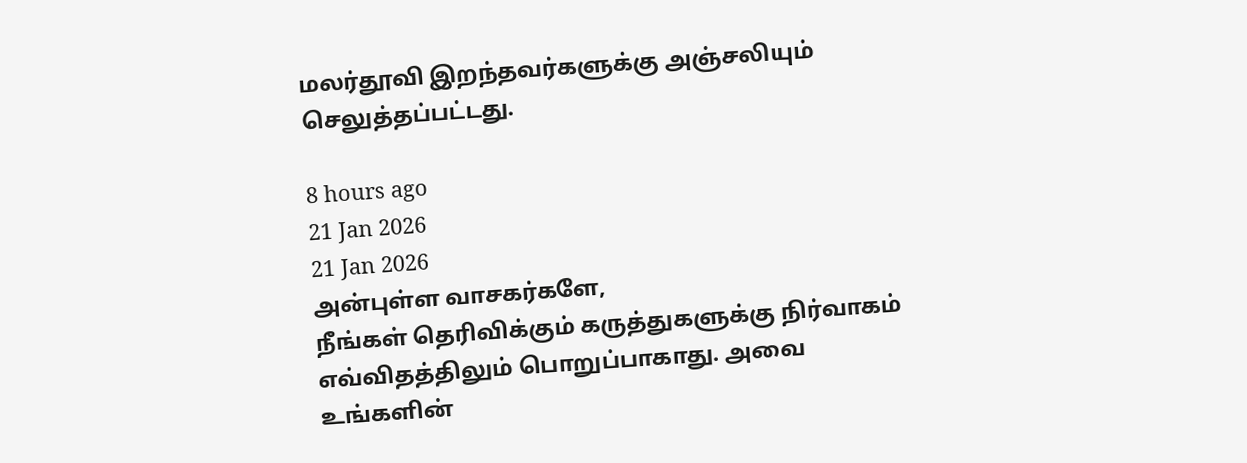மலர்தூவி இறந்தவர்களுக்கு அஞ்சலியும் செலுத்தப்பட்டது.

8 hours ago
21 Jan 2026
21 Jan 2026
அன்புள்ள வாசகர்களே,
நீங்கள் தெரிவிக்கும் கருத்துகளுக்கு நிர்வாகம் எவ்விதத்திலும் பொறுப்பாகாது. அவை உங்களின்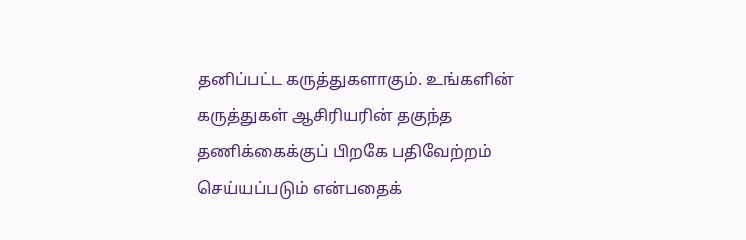தனிப்பட்ட கருத்துகளாகும். உங்களின் கருத்துகள் ஆசிரியரின் தகுந்த தணிக்கைக்குப் பிறகே பதிவேற்றம் செய்யப்படும் என்பதைக்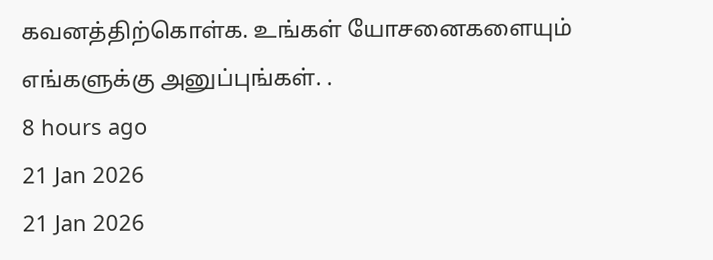கவனத்திற்கொள்க. உங்கள் யோசனைகளையும் எங்களுக்கு அனுப்புங்கள். .
8 hours ago
21 Jan 2026
21 Jan 2026